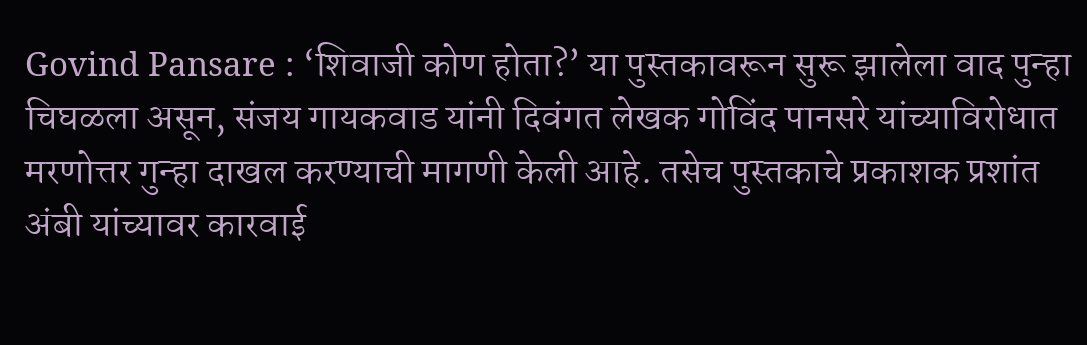Govind Pansare : ‘शिवाजी कोण होता?’ या पुस्तकावरून सुरू झालेला वाद पुन्हा चिघळला असून, संजय गायकवाड यांनी दिवंगत लेखक गोविंद पानसरे यांच्याविरोधात मरणोत्तर गुन्हा दाखल करण्याची मागणी केली आहे. तसेच पुस्तकाचे प्रकाशक प्रशांत अंबी यांच्यावर कारवाई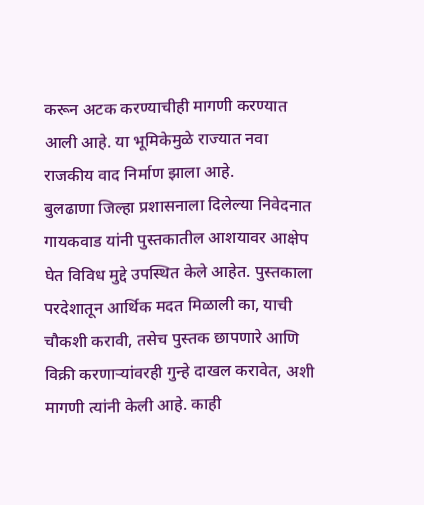करून अटक करण्याचीही मागणी करण्यात आली आहे. या भूमिकेमुळे राज्यात नवा राजकीय वाद निर्माण झाला आहे.
बुलढाणा जिल्हा प्रशासनाला दिलेल्या निवेदनात गायकवाड यांनी पुस्तकातील आशयावर आक्षेप घेत विविध मुद्दे उपस्थित केले आहेत. पुस्तकाला परदेशातून आर्थिक मदत मिळाली का, याची चौकशी करावी, तसेच पुस्तक छापणारे आणि विक्री करणाऱ्यांवरही गुन्हे दाखल करावेत, अशी मागणी त्यांनी केली आहे. काही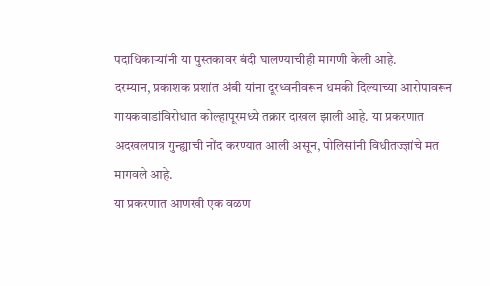पदाधिकाऱ्यांनी या पुस्तकावर बंदी घालण्याचीही मागणी केली आहे.
दरम्यान, प्रकाशक प्रशांत अंबी यांना दूरध्वनीवरून धमकी दिल्याच्या आरोपावरून गायकवाडांविरोधात कोल्हापूरमध्ये तक्रार दाखल झाली आहे. या प्रकरणात अदखलपात्र गुन्ह्याची नोंद करण्यात आली असून, पोलिसांनी विधीतज्ज्ञांचे मत मागवले आहे.
या प्रकरणात आणखी एक वळण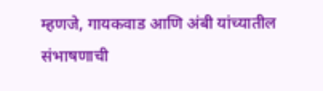म्हणजे, गायकवाड आणि अंबी यांच्यातील संभाषणाची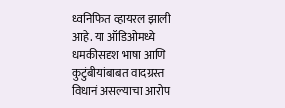ध्वनिफित व्हायरल झाली आहे. या ऑडिओमध्ये धमकीसदृश भाषा आणि कुटुंबीयांबाबत वादग्रस्त विधानं असल्याचा आरोप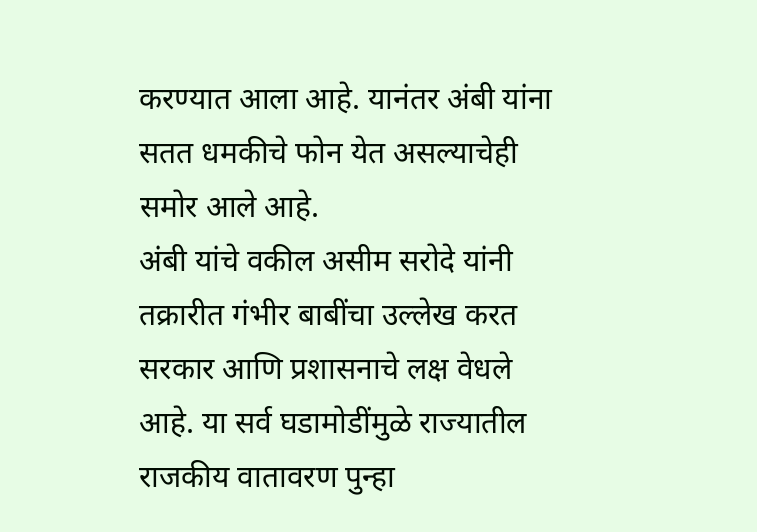करण्यात आला आहे. यानंतर अंबी यांना सतत धमकीचे फोन येत असल्याचेही समोर आले आहे.
अंबी यांचे वकील असीम सरोदे यांनी तक्रारीत गंभीर बाबींचा उल्लेख करत सरकार आणि प्रशासनाचे लक्ष वेधले आहे. या सर्व घडामोडींमुळे राज्यातील राजकीय वातावरण पुन्हा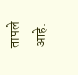तापले आहे.